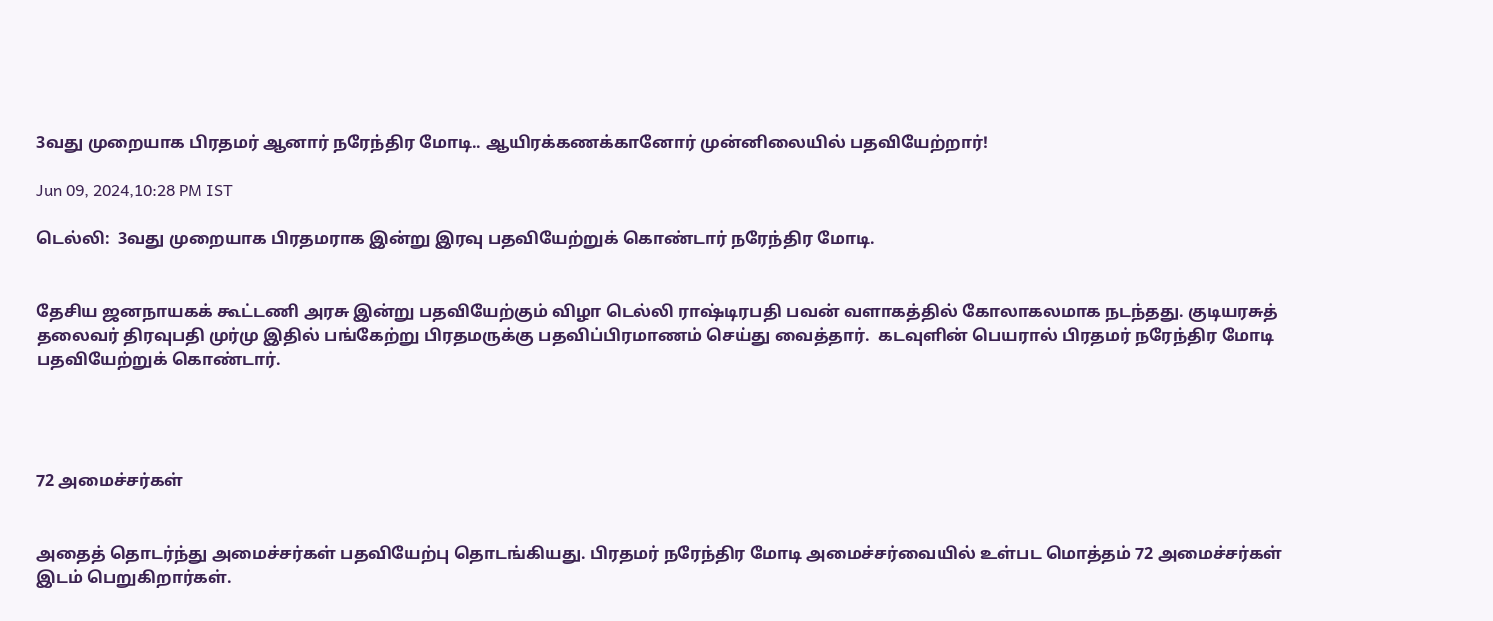3வது முறையாக பிரதமர் ஆனார் நரேந்திர மோடி.. ஆயிரக்கணக்கானோர் முன்னிலையில் பதவியேற்றார்!

Jun 09, 2024,10:28 PM IST

டெல்லி:  3வது முறையாக பிரதமராக இன்று இரவு பதவியேற்றுக் கொண்டார் நரேந்திர மோடி.


தேசிய ஜனநாயகக் கூட்டணி அரசு இன்று பதவியேற்கும் விழா டெல்லி ராஷ்டிரபதி பவன் வளாகத்தில் கோலாகலமாக நடந்தது. குடியரசுத் தலைவர் திரவுபதி முர்மு இதில் பங்கேற்று பிரதமருக்கு பதவிப்பிரமாணம் செய்து வைத்தார்.  கடவுளின் பெயரால் பிரதமர் நரேந்திர மோடி பதவியேற்றுக் கொண்டார்.




72 அமைச்சர்கள்


அதைத் தொடர்ந்து அமைச்சர்கள் பதவியேற்பு தொடங்கியது. பிரதமர் நரேந்திர மோடி அமைச்சர்வையில் உள்பட மொத்தம் 72 அமைச்சர்கள் இடம் பெறுகிறார்கள்.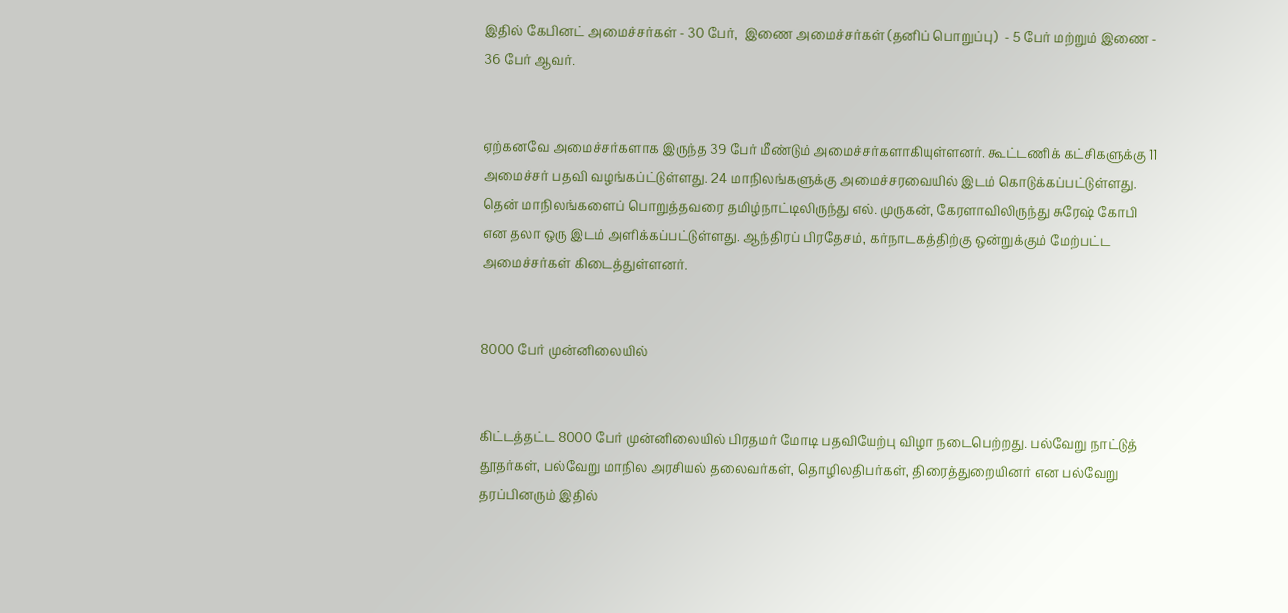இதில் கேபினட் அமைச்சர்கள் - 30 பேர்,  இணை அமைச்சர்கள் (தனிப் பொறுப்பு)  - 5 பேர் மற்றும் இணை - 36 பேர் ஆவர்.


ஏற்கனவே அமைச்சர்களாக இருந்த 39 பேர் மீண்டும் அமைச்சர்களாகியுள்ளனர். கூட்டணிக் கட்சிகளுக்கு 11 அமைச்சர் பதவி வழங்கப்ட்டுள்ளது. 24 மாநிலங்களுக்கு அமைச்சரவையில் இடம் கொடுக்கப்பட்டுள்ளது. தென் மாநிலங்களைப் பொறுத்தவரை தமிழ்நாட்டிலிருந்து எல். முருகன், கேரளாவிலிருந்து சுரேஷ் கோபி என தலா ஒரு இடம் அளிக்கப்பட்டுள்ளது. ஆந்திரப் பிரதேசம், கர்நாடகத்திற்கு ஒன்றுக்கும் மேற்பட்ட அமைச்சர்கள் கிடைத்துள்ளனர்.


8000 பேர் முன்னிலையில்


கிட்டத்தட்ட 8000 பேர் முன்னிலையில் பிரதமர் மோடி பதவியேற்பு விழா நடைபெற்றது. பல்வேறு நாட்டுத் தூதர்கள், பல்வேறு மாநில அரசியல் தலைவர்கள், தொழிலதிபர்கள், திரைத்துறையினர் என பல்வேறு தரப்பினரும் இதில்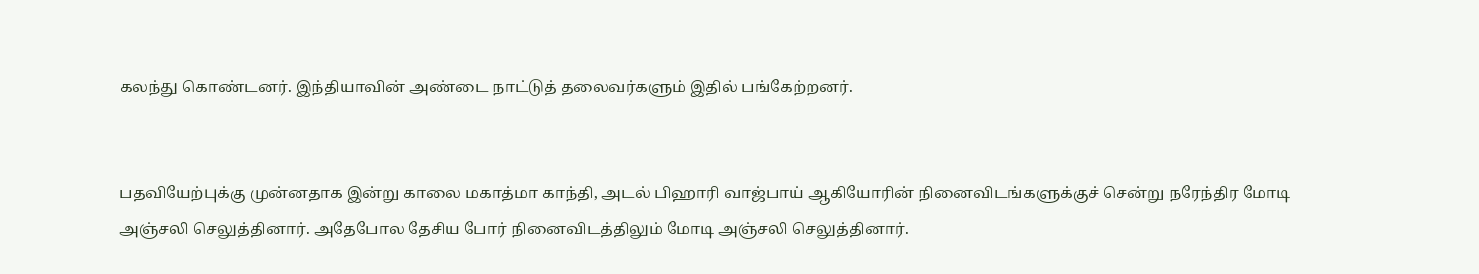கலந்து கொண்டனர். இந்தியாவின் அண்டை நாட்டுத் தலைவர்களும் இதில் பங்கேற்றனர்.


பதவியேற்புக்கு முன்னதாக இன்று காலை மகாத்மா காந்தி, அடல் பிஹாரி வாஜ்பாய் ஆகியோரின் நினைவிடங்களுக்குச் சென்று நரேந்திர மோடி அஞ்சலி செலுத்தினார். அதேபோல தேசிய போர் நினைவிடத்திலும் மோடி அஞ்சலி செலுத்தினார்.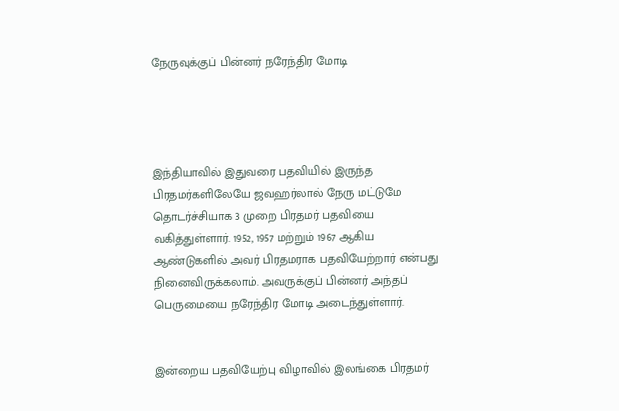நேருவுக்குப் பின்னர் நரேந்திர மோடி




இந்தியாவில் இதுவரை பதவியில் இருந்த பிரதமர்களிலேயே ஜவஹர்லால் நேரு மட்டுமே தொடர்ச்சியாக 3 முறை பிரதமர் பதவியை வகித்துள்ளார். 1952, 1957 மற்றும் 1967 ஆகிய ஆண்டுகளில் அவர் பிரதமராக பதவியேற்றார் என்பது நினைவிருக்கலாம். அவருக்குப் பின்னர் அந்தப் பெருமையை நரேந்திர மோடி அடைந்துள்ளார்.


இன்றைய பதவியேற்பு விழாவில் இலங்கை பிரதமர்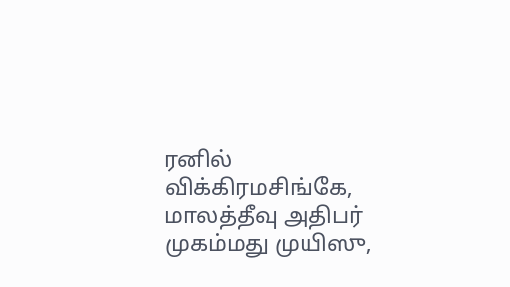ரனில் விக்கிரமசிங்கே, மாலத்தீவு அதிபர் முகம்மது முயிஸு,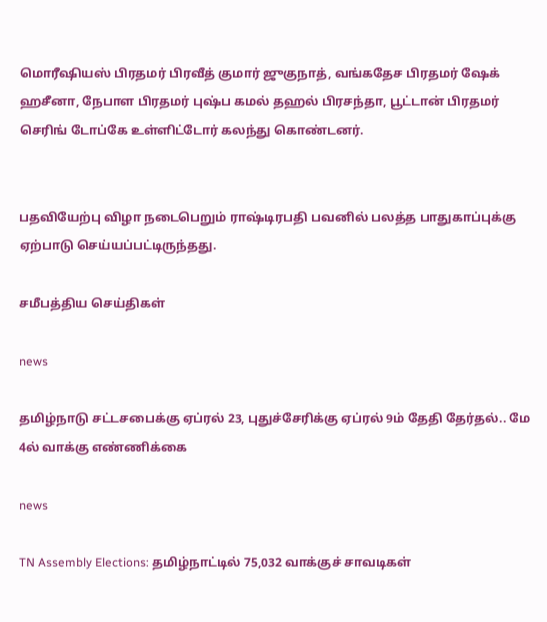மொரீஷியஸ் பிரதமர் பிரவீத் குமார் ஜுகுநாத், வங்கதேச பிரதமர் ஷேக் ஹசீனா, நேபாள பிரதமர் புஷ்ப கமல் தஹல் பிரசந்தா, பூட்டான் பிரதமர் செரிங் டோப்கே உள்ளிட்டோர் கலந்து கொண்டனர்.


பதவியேற்பு விழா நடைபெறும் ராஷ்டிரபதி பவனில் பலத்த பாதுகாப்புக்கு ஏற்பாடு செய்யப்பட்டிருந்தது.

சமீபத்திய செய்திகள்

news

தமிழ்நாடு சட்டசபைக்கு ஏப்ரல் 23, புதுச்சேரிக்கு ஏப்ரல் 9ம் தேதி தேர்தல்.. மே 4ல் வாக்கு எண்ணிக்கை

news

TN Assembly Elections: தமிழ்நாட்டில் 75,032 வாக்குச் சாவடிகள்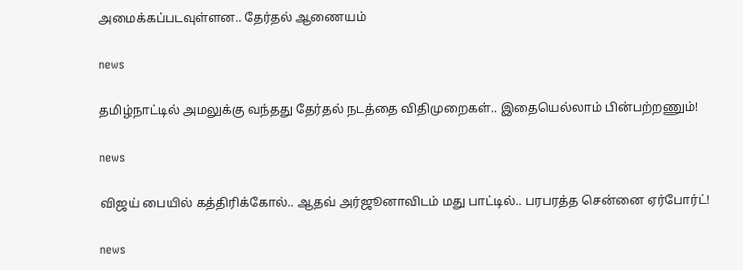அமைக்கப்படவுள்ளன.. தேர்தல் ஆணையம்

news

தமிழ்நாட்டில் அமலுக்கு வந்தது தேர்தல் நடத்தை விதிமுறைகள்.. இதையெல்லாம் பின்பற்றணும்!

news

விஜய் பையில் கத்திரிக்கோல்.. ஆதவ் அர்ஜூனாவிடம் மது பாட்டில்.. பரபரத்த சென்னை ஏர்போர்ட்!

news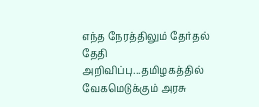எந்த நேரத்திலும் தேர்தல் தேதி அறிவிப்பு...தமிழகத்தில் வேகமெடுக்கும் அரசு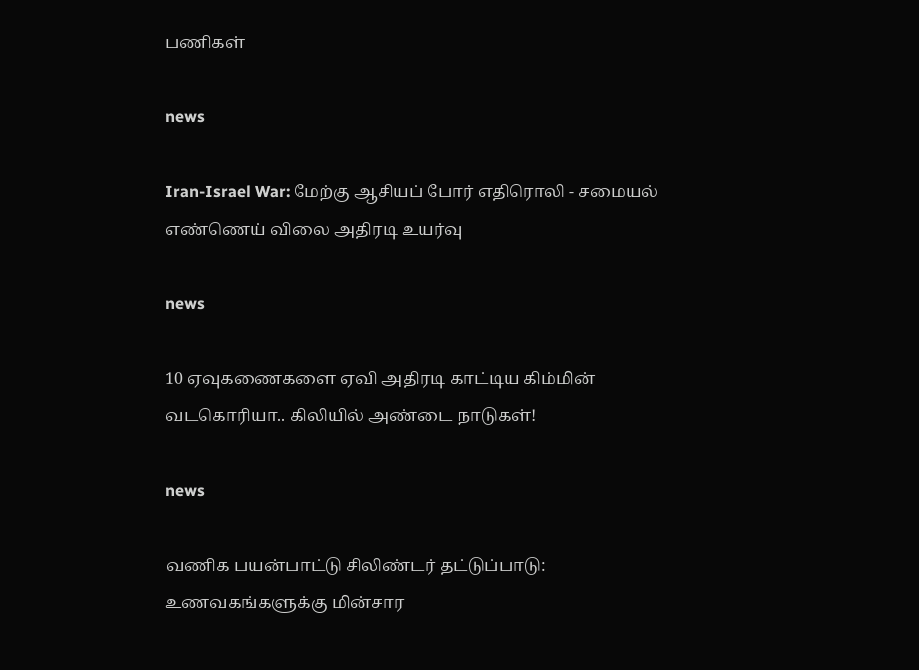பணிகள்

news

Iran-Israel War: மேற்கு ஆசியப் போர் எதிரொலி - சமையல் எண்ணெய் விலை அதிரடி உயர்வு

news

10 ஏவுகணைகளை ஏவி அதிரடி காட்டிய கிம்மின் வடகொரியா.. கிலியில் அண்டை நாடுகள்!

news

வணிக பயன்பாட்டு சிலிண்டர் தட்டுப்பாடு: உணவகங்களுக்கு மின்சார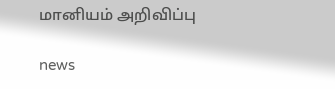மானியம் அறிவிப்பு

news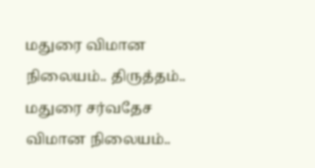மதுரை விமான நிலையம்.. திருத்தம்.. மதுரை சர்வதேச விமான நிலையம்..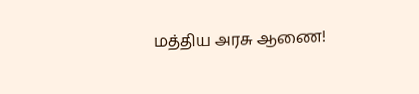மத்திய அரசு ஆணை!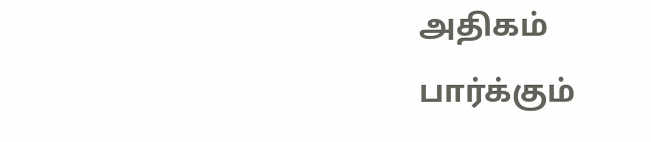அதிகம் பார்க்கும்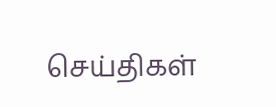செய்திகள்